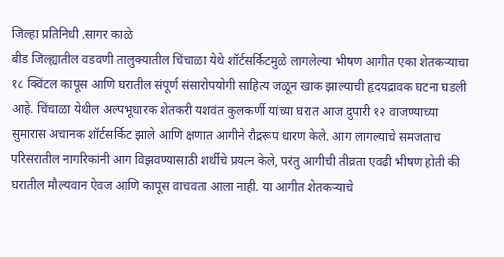जिल्हा प्रतिनिधी .सागर काळे
बीड जिल्ह्यातील वडवणी तालुक्यातील चिंचाळा येथे शॉर्टसर्किटमुळे लागलेल्या भीषण आगीत एका शेतकऱ्याचा १८ क्विंटल कापूस आणि घरातील संपूर्ण संसारोपयोगी साहित्य जळून खाक झाल्याची हृदयद्रावक घटना घडली आहे. चिंचाळा येथील अल्पभूधारक शेतकरी यशवंत कुलकर्णी यांच्या घरात आज दुपारी १२ वाजण्याच्या सुमारास अचानक शॉर्टसर्किट झाले आणि क्षणात आगीने रौद्ररूप धारण केले. आग लागल्याचे समजताच परिसरातील नागरिकांनी आग विझवण्यासाठी शर्थीचे प्रयत्न केले, परंतु आगीची तीव्रता एवढी भीषण होती की घरातील मौल्यवान ऐवज आणि कापूस वाचवता आला नाही. या आगीत शेतकऱ्याचे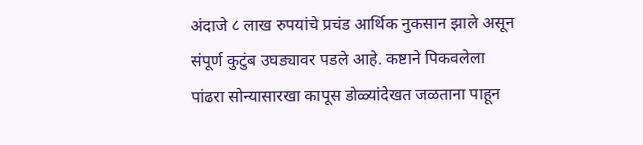अंदाजे ८ लाख रुपयांचे प्रचंड आर्थिक नुकसान झाले असून संपूर्ण कुटुंब उघड्यावर पडले आहे. कष्टाने पिकवलेला पांढरा सोन्यासारखा कापूस डोळ्यांदेखत जळताना पाहून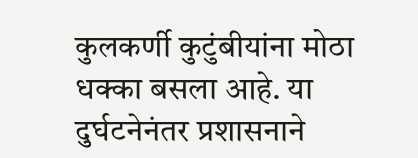कुलकर्णी कुटुंबीयांना मोठा धक्का बसला आहे. या दुर्घटनेनंतर प्रशासनाने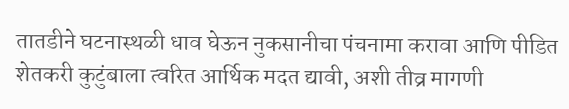तातडीने घटनास्थळी धाव घेऊन नुकसानीचा पंचनामा करावा आणि पीडित शेतकरी कुटुंबाला त्वरित आर्थिक मदत द्यावी, अशी तीव्र मागणी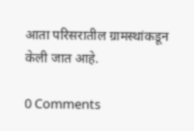आता परिसरातील ग्रामस्थांकडून केली जात आहे.

0 Comments